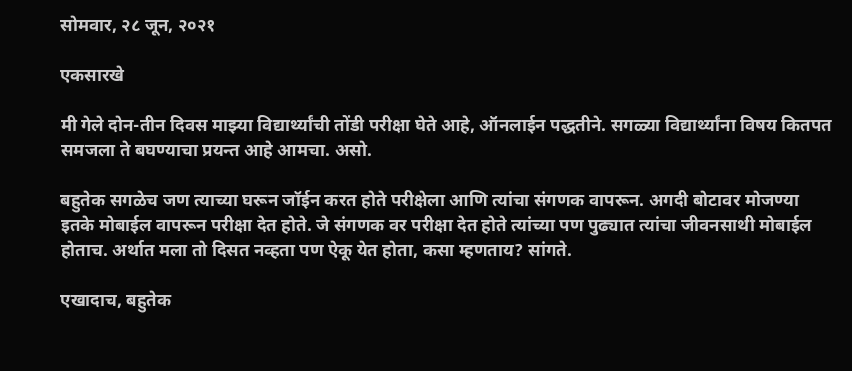सोमवार, २८ जून, २०२१

एकसारखे

मी गेले दोन-तीन दिवस माझ्या विद्यार्थ्यांची तोंडी परीक्षा घेते आहे, ऑनलाईन पद्धतीने. सगळ्या विद्यार्थ्यांना विषय कितपत समजला ते बघण्याचा प्रयन्त आहे आमचा. असो.

बहुतेक सगळेच जण त्याच्या घरून जॉईन करत होते परीक्षेला आणि त्यांचा संगणक वापरून. अगदी बोटावर मोजण्या इतके मोबाईल वापरून परीक्षा देत होते. जे संगणक वर परीक्षा देत होते त्यांच्या पण पुढ्यात त्यांचा जीवनसाथी मोबाईल होताच. अर्थात मला तो दिसत नव्हता पण ऐकू येत होता, कसा म्हणताय? सांगते.

एखादाच, बहुतेक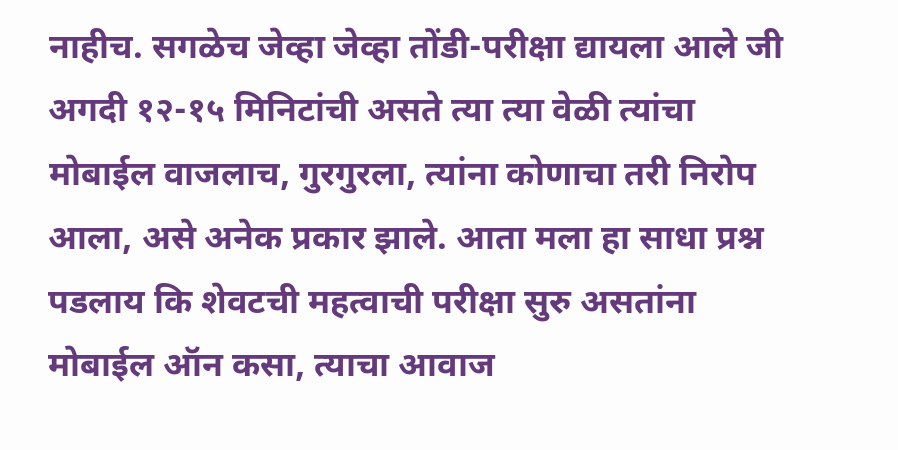नाहीच. सगळेच जेव्हा जेव्हा तोंडी-परीक्षा द्यायला आले जी अगदी १२-१५ मिनिटांची असते त्या त्या वेळी त्यांचा मोबाईल वाजलाच, गुरगुरला, त्यांना कोणाचा तरी निरोप आला, असे अनेक प्रकार झाले. आता मला हा साधा प्रश्न पडलाय कि शेवटची महत्वाची परीक्षा सुरु असतांना मोबाईल ऑन कसा, त्याचा आवाज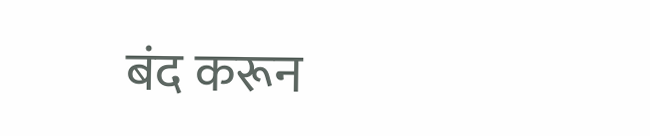बंद करून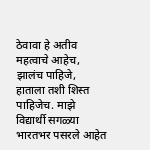ठेवावा हे अतीव महत्वाचे आहेच, झालंच पाहिजे, हाताला तशी शिस्त पाहिजेच. माझे विद्यार्थी सगळ्या भारतभर पसरले आहेत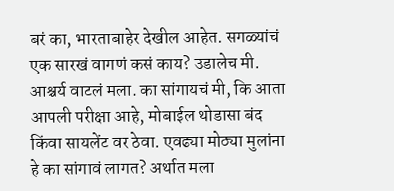बरं का, भारताबाहेर देखील आहेत. सगळ्यांचं एक सारखं वागणं कसं काय? उडालेच मी. आश्चर्य वाटलं मला. का सांगायचं मी, कि आता आपली परीक्षा आहे, मोबाईल थोडासा बंद किंवा सायलेंट वर ठेवा. एवढ्या मोठ्या मुलांना हे का सांगावं लागत? अर्थात मला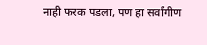नाही फरक पडला, पण हा सर्वांगीण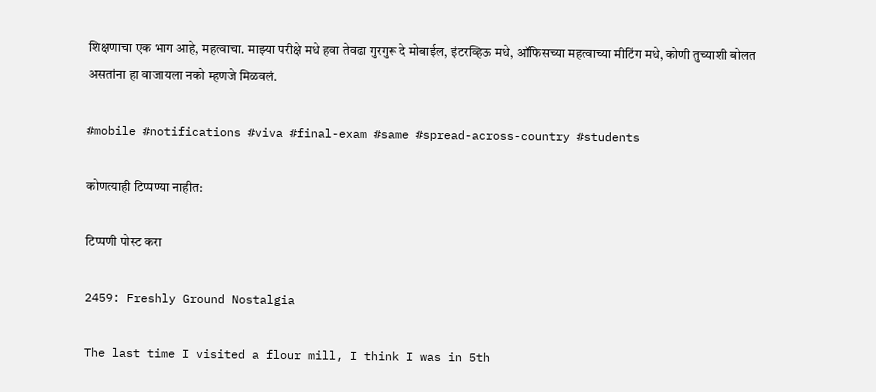शिक्षणाचा एक भाग आहे, महत्वाचा. माझ्या परीक्षे मधे हवा तेवढा गुरगुरू दे मोबाईल, इंटरव्हिऊ मधे, ऑफिसच्या महत्वाच्या मीटिंग मधे, कोणी तुच्याशी बोलत असतांना हा वाजायला नको म्हणजे मिळवलं.

#mobile #notifications #viva #final-exam #same #spread-across-country #students

कोणत्याही टिप्पण्‍या नाहीत:

टिप्पणी पोस्ट करा

2459: Freshly Ground Nostalgia

The last time I visited a flour mill, I think I was in 5th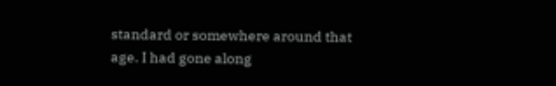standard or somewhere around that age. I had gone along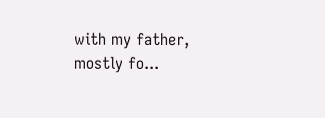with my father, mostly fo...